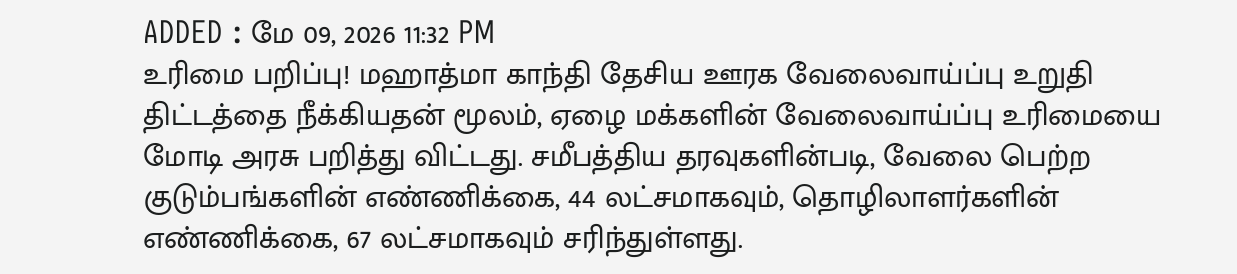ADDED : மே 09, 2026 11:32 PM
உரிமை பறிப்பு! மஹாத்மா காந்தி தேசிய ஊரக வேலைவாய்ப்பு உறுதி திட்டத்தை நீக்கியதன் மூலம், ஏழை மக்களின் வேலைவாய்ப்பு உரிமையை மோடி அரசு பறித்து விட்டது. சமீபத்திய தரவுகளின்படி, வேலை பெற்ற குடும்பங்களின் எண்ணிக்கை, 44 லட்சமாகவும், தொழிலாளர்களின் எண்ணிக்கை, 67 லட்சமாகவும் சரிந்துள்ளது.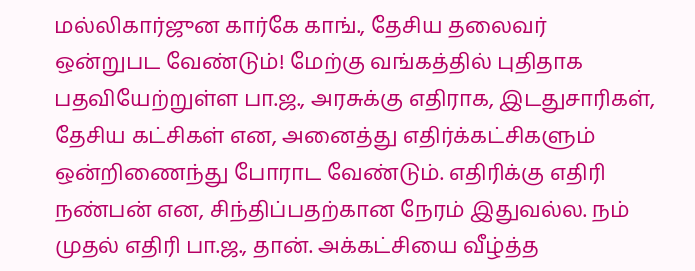மல்லிகார்ஜுன கார்கே காங்., தேசிய தலைவர்
ஒன்றுபட வேண்டும்! மேற்கு வங்கத்தில் புதிதாக பதவியேற்றுள்ள பா.ஜ., அரசுக்கு எதிராக, இடதுசாரிகள், தேசிய கட்சிகள் என, அனைத்து எதிர்க்கட்சிகளும் ஒன்றிணைந்து போராட வேண்டும். எதிரிக்கு எதிரி நண்பன் என, சிந்திப்பதற்கான நேரம் இதுவல்ல. நம் முதல் எதிரி பா.ஜ., தான். அக்கட்சியை வீழ்த்த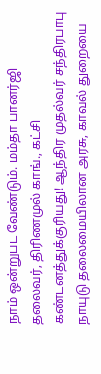நாம் ஒன்றுபட வேண்டும். மம்தா பானர்ஜி தலைவர், திரிணமுல் காங்., கட்சி
கண்டனத்துக்குரியது! ஆந்திர முதல்வர் சந்திரபாபு நாயுடு தலைமையிலான அரசு, காவல் துறையை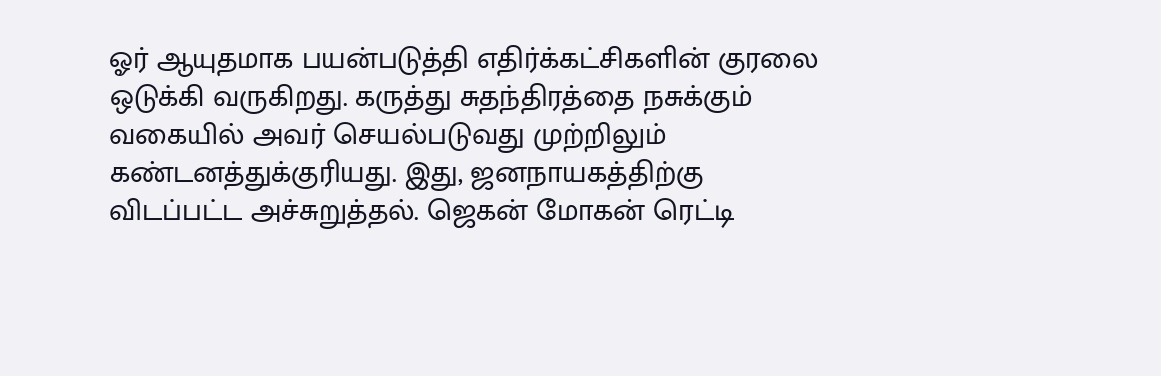ஓர் ஆயுதமாக பயன்படுத்தி எதிர்க்கட்சிகளின் குரலை ஒடுக்கி வருகிறது. கருத்து சுதந்திரத்தை நசுக்கும் வகையில் அவர் செயல்படுவது முற்றிலும் கண்டனத்துக்குரியது. இது, ஜனநாயகத்திற்கு விடப்பட்ட அச்சுறுத்தல். ஜெகன் மோகன் ரெட்டி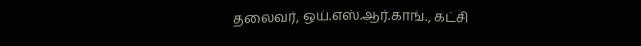தலைவர், ஒய்.எஸ்.ஆர்.காங்., கட்சி